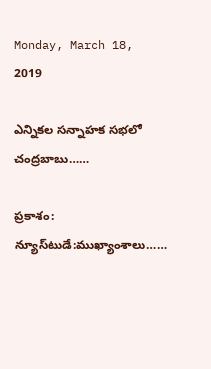Monday, March 18, 2019

ఎన్నికల సన్నాహక సభలో చంద్రబాబు……

ప్రకాశం: న్యూస్‌టుడే:ముఖ్యాంశాలు……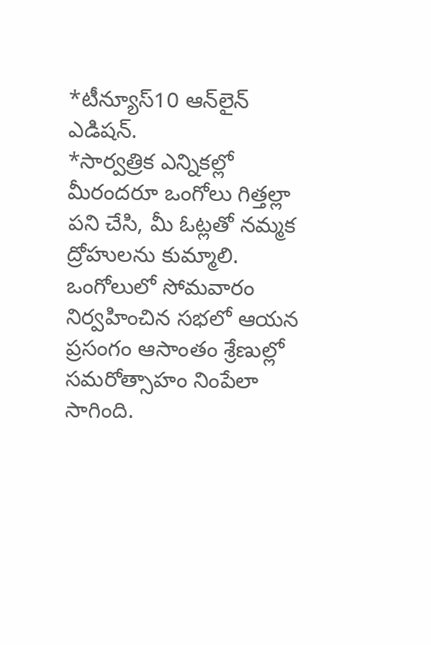*టీన్యూస్10 ఆన్‌లైన్ ఎడిషన్.
*సార్వత్రిక ఎన్నికల్లో మీరందరూ ఒంగోలు గిత్తల్లా పని చేసి, మీ ఓట్లతో నమ్మక ద్రోహులను కుమ్మాలి. ఒంగోలులో సోమవారం నిర్వహించిన సభలో ఆయన ప్రసంగం ఆసాంతం శ్రేణుల్లో సమరోత్సాహం నింపేలా సాగింది.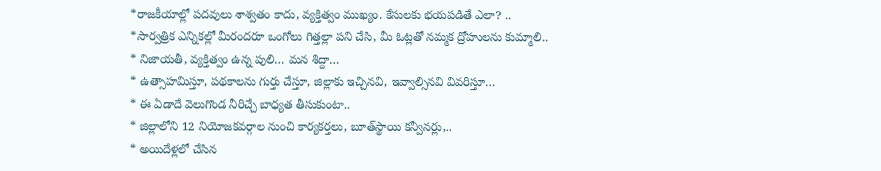*రాజకీయాల్లో పదవులు శాశ్వతం కాదు, వ్యక్తిత్వం ముఖ్యం. కేసులకు భయపడితే ఎలా? ..
*సార్వత్రిక ఎన్నికల్లో మీరందరూ ఒంగోలు గిత్తల్లా పని చేసి, మీ ఓట్లతో నమ్మక ద్రోహులను కుమ్మాలి..
* నిజాయతీ, వ్యక్తిత్వం ఉన్న పులి… మన శిద్దా…
* ఉత్సాహమిస్తూ, పథకాలను గుర్తు చేస్తూ, జిల్లాకు ఇచ్చినవి, ఇవ్వాల్సినవి వివరిస్తూ…
* ఈ ఏడాదే వెలుగొండ నీరిచ్చే బాధ్యత తీసుకుంటా..
* జిల్లాలోని 12 నియోజకవర్గాల నుంచి కార్యకర్తలు, బూత్‌స్థాయి కన్వీనర్లు,..
* అయిదేళ్లలో చేసిన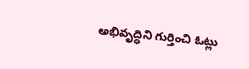అభివృద్ధిని గుర్తించి ఓట్లు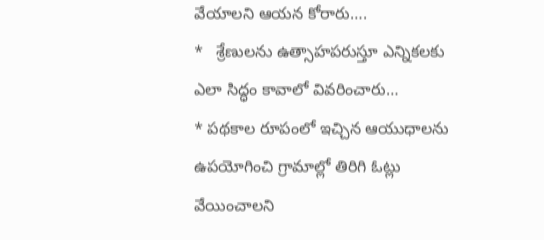వేయాలని ఆయన కోరారు….
*   శ్రేణులను ఉత్సాహపరుస్తూ ఎన్నికలకు ఎలా సిద్ధం కావాలో వివరించారు…
* పథకాల రూపంలో ఇచ్చిన ఆయుధాలను ఉపయోగించి గ్రామాల్లో తిరిగి ఓట్లు వేయించాలని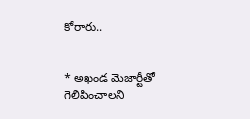కోరారు..


* అఖండ మెజార్టీతో గెలిపించాలని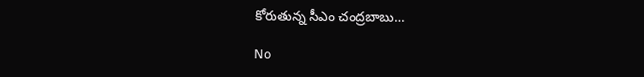కోరుతున్న సీఎం చంద్రబాబు…

No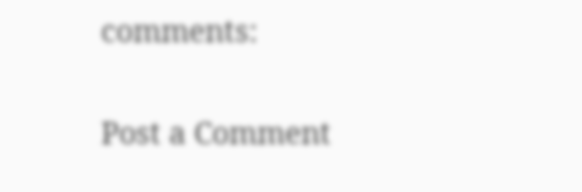comments:

Post a Comment